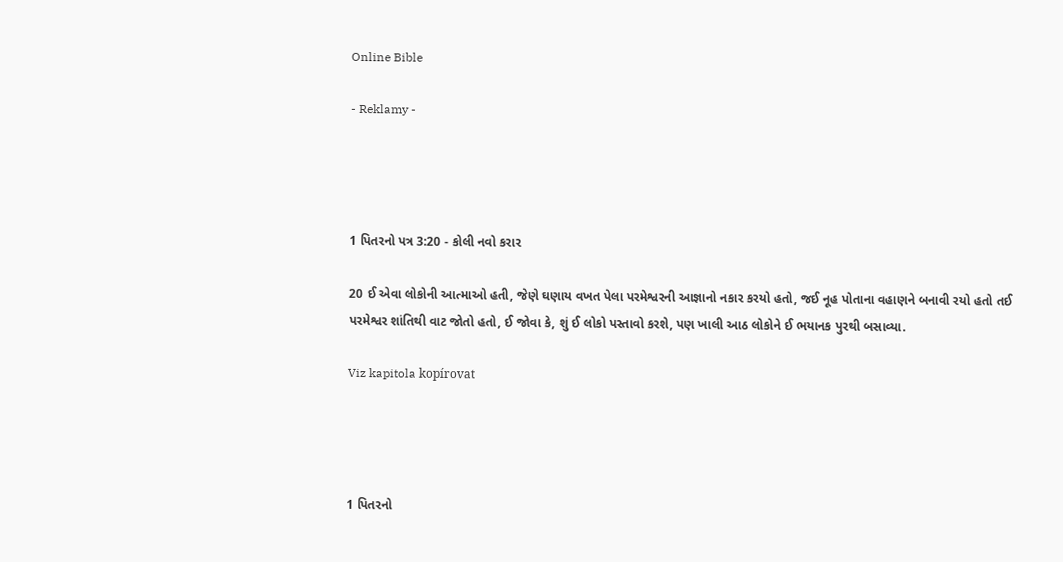Online Bible

- Reklamy -




1 પિતરનો પત્ર 3:20 - કોલી નવો કરાર

20 ઈ એવા લોકોની આત્માઓ હતી, જેણે ઘણાય વખત પેલા પરમેશ્વરની આજ્ઞાનો નકાર કરયો હતો, જઈ નૂહ પોતાના વહાણને બનાવી રયો હતો તઈ પરમેશ્વર શાંતિથી વાટ જોતો હતો, ઈ જોવા કે, શું ઈ લોકો પસ્તાવો કરશે, પણ ખાલી આઠ લોકોને ઈ ભયાનક પુરથી બસાવ્યા.

Viz kapitola kopírovat




1 પિતરનો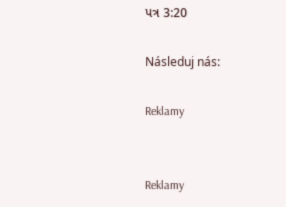પત્ર 3:20

Následuj nás:

Reklamy


Reklamy